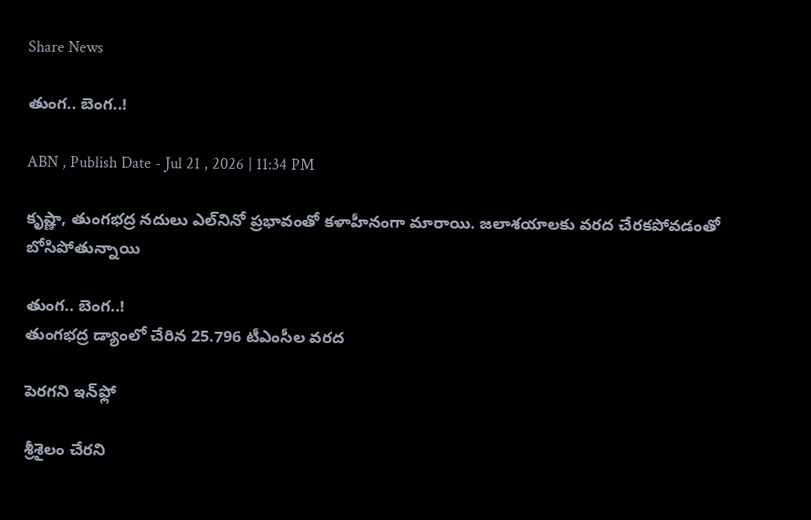Share News

తుంగ.. బెంగ..!

ABN , Publish Date - Jul 21 , 2026 | 11:34 PM

కృష్ణా, తుంగభద్ర నదులు ఎల్‌నినో ప్రభావంతో కళాహీనంగా మారాయి. జలాశయాలకు వరద చేరకపోవడంతో బోసిపోతున్నాయి

తుంగ.. బెంగ..!
తుంగభద్ర డ్యాంలో చేరిన 25.796 టీఎంసీల వరద

పెరగని ఇన్‌ఫ్లో

శ్రీశైలం చేరని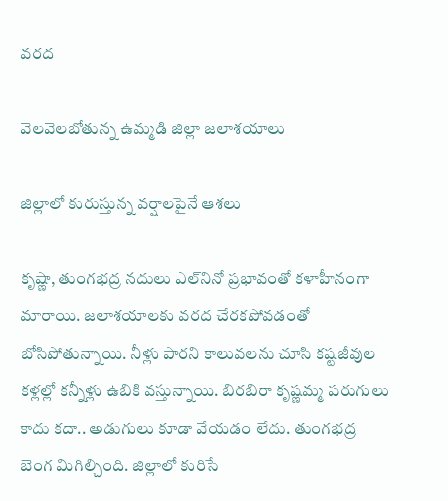వరద

వెలవెలబోతున్న ఉమ్మడి జిల్లా జలాశయాలు

జిల్లాలో కురుస్తున్న వర్షాలపైనే ఆశలు

కృష్ణా, తుంగభద్ర నదులు ఎల్‌నినో ప్రభావంతో కళాహీనంగా మారాయి. జలాశయాలకు వరద చేరకపోవడంతో బోసిపోతున్నాయి. నీళ్లు పారని కాలువలను చూసి కష్టజీవుల కళ్లల్లో కన్నీళ్లు ఉబికి వస్తున్నాయి. బిరబిరా కృష్ణమ్మ పరుగులు కాదు కదా.. అడుగులు కూడా వేయడం లేదు. తుంగభద్ర బెంగ మిగిల్చింది. జిల్లాలో కురిసే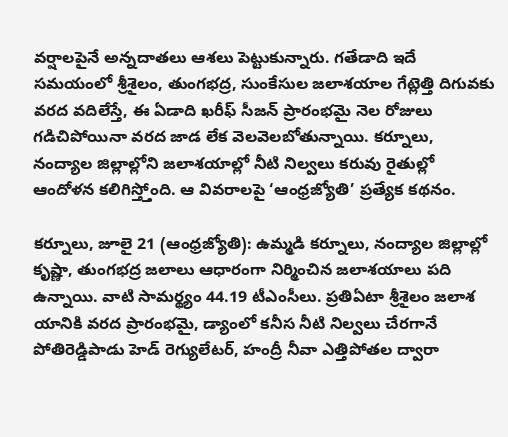వర్షాలపైనే అన్నదాతలు ఆశలు పెట్టుకున్నారు. గతేడాది ఇదే సమయంలో శ్రీశైలం, తుంగభద్ర, సుంకేసుల జలాశయాల గేట్లెత్తి దిగువకు వరద వదిలేస్తే, ఈ ఏడాది ఖరీఫ్‌ సీజన్‌ ప్రారంభమై నెల రోజులు గడిచిపోయినా వరద జాడ లేక వెలవెలబోతున్నాయి. కర్నూలు, నంద్యాల జిల్లాల్లోని జలాశయాల్లో నీటి నిల్వలు కరువు రైతుల్లో ఆందోళన కలిగిస్త్తోంది. ఆ వివరాలపై ‘ఆంధ్రజ్యోతి’ ప్రత్యేక కథనం.

కర్నూలు, జూలై 21 (ఆంధ్రజ్యోతి): ఉమ్మడి కర్నూలు, నంద్యాల జిల్లాల్లో కృష్ణా, తుంగభద్ర జలాలు ఆధారంగా నిర్మించిన జలాశయాలు పది ఉన్నాయి. వాటి సామర్థ్యం 44.19 టీఎంసీలు. ప్రతిఏటా శ్రీశైలం జలాశ యానికి వరద ప్రారంభమై, డ్యాంలో కనీస నీటి నిల్వలు చేరగానే పోతిరెడ్డిపాడు హెడ్‌ రెగ్యులేటర్‌, హంద్రీ నీవా ఎత్తిపోతల ద్వారా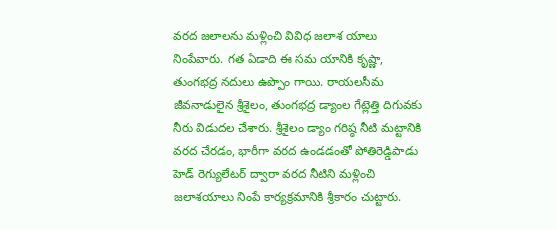వరద జలాలను మళ్లించి వివిధ జలాశ యాలు నింపేవారు. గత ఏడాది ఈ సమ యానికి కృష్ణా, తుంగభద్ర నదులు ఉప్పొం గాయి. రాయలసీమ జీవనాడులైన శ్రీశైలం, తుంగభద్ర డ్యాంల గేట్లెత్తి దిగువకు నీరు విడుదల చేశారు. శ్రీశైలం డ్యాం గరిష్ఠ నీటి మట్టానికి వరద చేరడం, భారీగా వరద ఉండడంతో పోతిరెడ్డిపాడు హెడ్‌ రెగ్యులేటర్‌ ద్వారా వరద నీటిని మళ్లించి జలాశయాలు నింపే కార్యక్రమానికి శ్రీకారం చుట్టారు.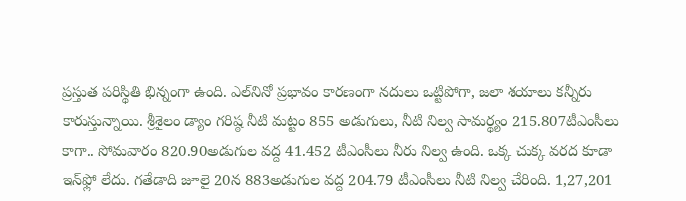ప్రస్తుత పరిస్థితి భిన్నంగా ఉంది. ఎల్‌నినో ప్రభావం కారణంగా నదులు ఒట్టిపోగా, జలా శయాలు కన్నీరు కారుస్తున్నాయి. శ్రీశైలం డ్యాం గరిష్ఠ నీటి మట్టం 855 అడుగులు, నీటి నిల్వ సామర్థ్యం 215.807టీఎంసీలు కాగా.. సోమవారం 820.90అడుగుల వద్ద 41.452 టీఎంసీలు నీరు నిల్వ ఉంది. ఒక్క చుక్క వరద కూడా ఇన్‌ఫ్లో లేదు. గతేడాది జూలై 20న 883అడుగుల వద్ద 204.79 టీఎంసీలు నీటి నిల్వ చేరింది. 1,27,201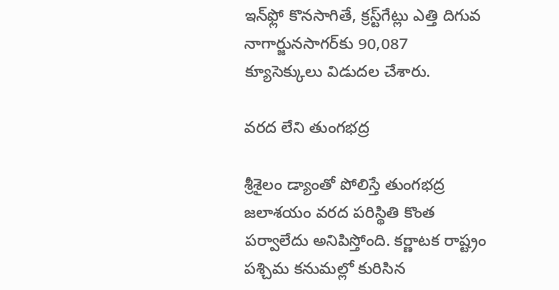ఇన్‌ఫ్లో కొనసాగితే, క్రస్ట్‌గేట్లు ఎత్తి దిగువ నాగార్జునసాగర్‌కు 90,087 క్యూసెక్కులు విడుదల చేశారు.

వరద లేని తుంగభద్ర

శ్రీశైలం డ్యాంతో పోలిస్తే తుంగభద్ర జలాశయం వరద పరిస్థితి కొంత పర్వాలేదు అనిపిస్తోంది. కర్ణాటక రాష్ట్రం పశ్చిమ కనుమల్లో కురిసిన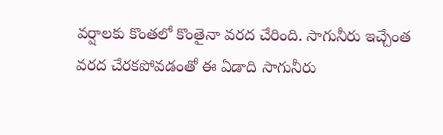వర్షాలకు కొంతలో కొంతైనా వరద చేరింది. సాగునీరు ఇచ్చేంత వరద చేరకపోవడంతో ఈ ఏడాది సాగునీరు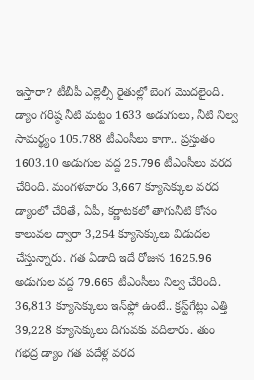ఇస్తారా? టీబీపీ ఎల్లెల్సీ రైతుల్లో బెంగ మొదలైంది. డ్యాం గరిష్ఠ నీటి మట్టం 1633 అడుగులు, నీటి నిల్వ సామర్థ్యం 105.788 టీఎంసీలు కాగా.. ప్రస్తుతం 1603.10 అడుగుల వద్ద 25.796 టీఎంసీలు వరద చేరింది. మంగళవారం 3,667 క్యూసెక్కుల వరద డ్యాంలో చేరితే, ఏపీ, కర్ణాటకలో తాగునీటి కోసం కాలువల ద్వారా 3,254 క్యూసెక్కులు విడుదల చేస్తున్నారు. గత ఏడాది ఇదే రోజున 1625.96 అడుగుల వద్ద 79.665 టీఎంసీలు నిల్వ చేరింది. 36,813 క్యూసెక్కులు ఇన్‌ఫ్లో ఉంటే.. క్రస్ట్‌గేట్లు ఎత్తి 39,228 క్యూసెక్కులు దిగువకు వదిలారు. తుం గభద్ర డ్యాం గత పదేళ్ల వరద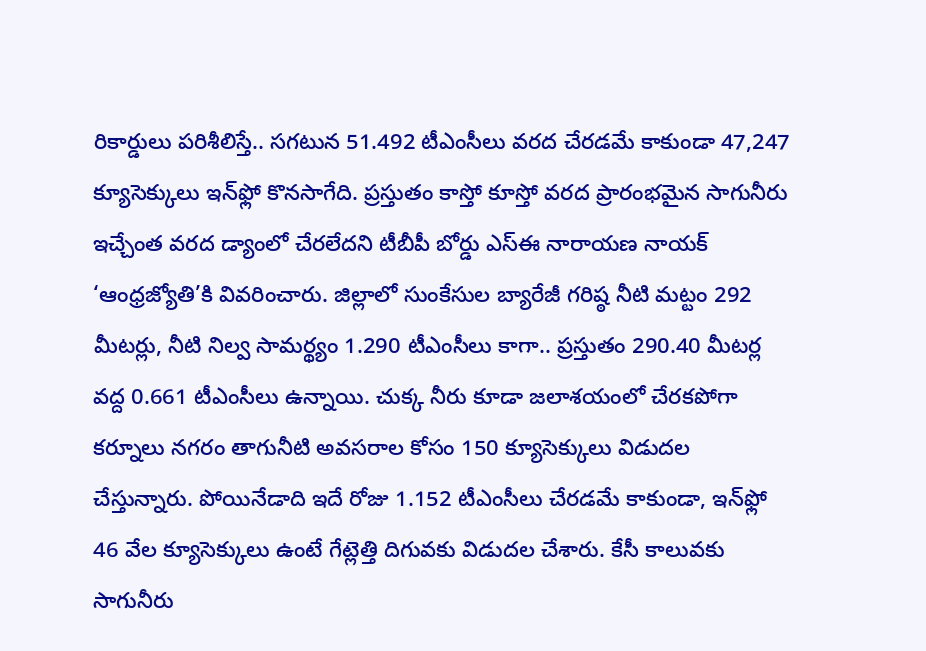రికార్డులు పరిశీలిస్తే.. సగటున 51.492 టీఎంసీలు వరద చేరడమే కాకుండా 47,247 క్యూసెక్కులు ఇన్‌ఫ్లో కొనసాగేది. ప్రస్తుతం కాస్తో కూస్తో వరద ప్రారంభమైన సాగునీరు ఇచ్చేంత వరద డ్యాంలో చేరలేదని టీబీపీ బోర్డు ఎస్‌ఈ నారాయణ నాయక్‌ ‘ఆంధ్రజ్యోతి’కి వివరించారు. జిల్లాలో సుంకేసుల బ్యారేజీ గరిష్ఠ నీటి మట్టం 292 మీటర్లు, నీటి నిల్వ సామర్థ్యం 1.290 టీఎంసీలు కాగా.. ప్రస్తుతం 290.40 మీటర్ల వద్ద 0.661 టీఎంసీలు ఉన్నాయి. చుక్క నీరు కూడా జలాశయంలో చేరకపోగా కర్నూలు నగరం తాగునీటి అవసరాల కోసం 150 క్యూసెక్కులు విడుదల చేస్తున్నారు. పోయినేడాది ఇదే రోజు 1.152 టీఎంసీలు చేరడమే కాకుండా, ఇన్‌ఫ్లో 46 వేల క్యూసెక్కులు ఉంటే గేట్లెత్తి దిగువకు విడుదల చేశారు. కేసీ కాలువకు సాగునీరు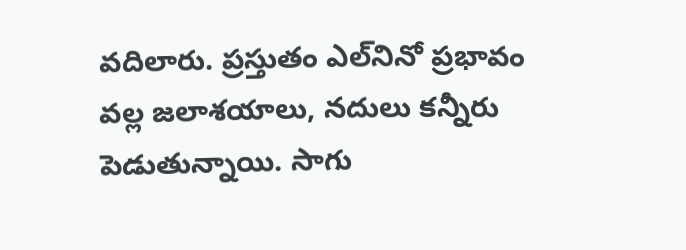వదిలారు. ప్రస్తుతం ఎల్‌నినో ప్రభావం వల్ల జలాశయాలు, నదులు కన్నీరు పెడుతున్నాయి. సాగు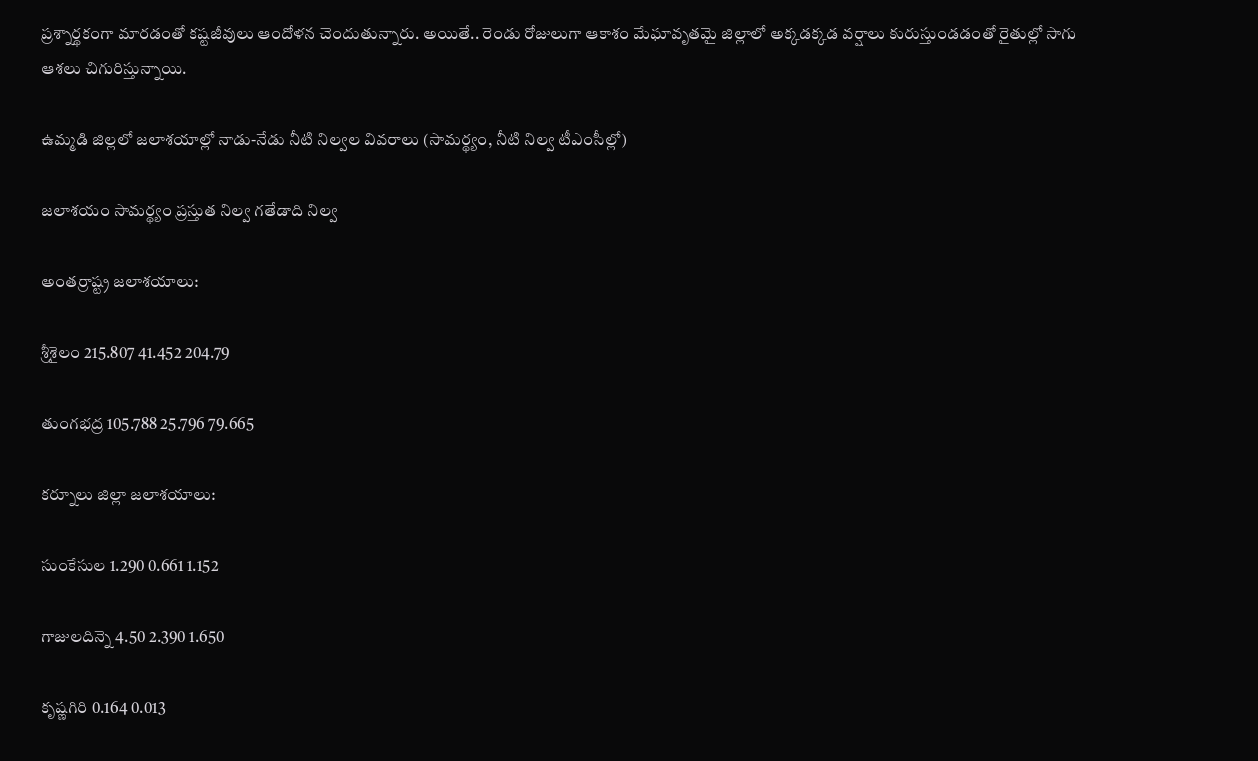ప్రశ్నార్థకంగా మారడంతో కష్టజీవులు ఆందోళన చెందుతున్నారు. అయితే.. రెండు రోజులుగా ఆకాశం మేఘావృతమై జిల్లాలో అక్కడక్కడ వర్షాలు కురుస్తుండడంతో రైతుల్లో సాగు ఆశలు చిగురిస్తున్నాయి.

ఉమ్మడి జిల్లలో జలాశయాల్లో నాడు-నేడు నీటి నిల్వల వివరాలు (సామర్థ్యం, నీటి నిల్వ టీఎంసీల్లో)

జలాశయం సామర్థ్యం ప్రస్తుత నిల్వ గతేడాది నిల్వ

అంతర్రాష్ట్ర జలాశయాలు:

శ్రీశైలం 215.807 41.452 204.79

తుంగభద్ర 105.788 25.796 79.665

కర్నూలు జిల్లా జలాశయాలు:

సుంకేసుల 1.290 0.661 1.152

గాజులదిన్నె 4.50 2.390 1.650

కృష్ణగిరి 0.164 0.013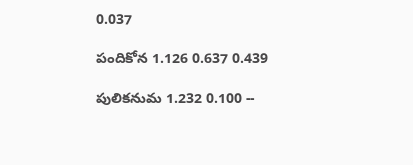0.037

పందికోన 1.126 0.637 0.439

పులికనుమ 1.232 0.100 --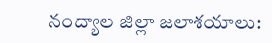నంద్యాల జిల్లా జలాశయాలు: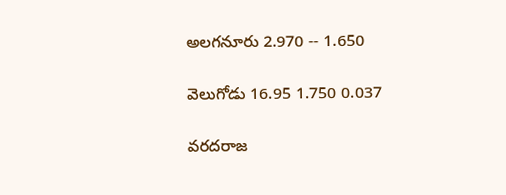అలగనూరు 2.970 -- 1.650

వెలుగోడు 16.95 1.750 0.037

వరదరాజ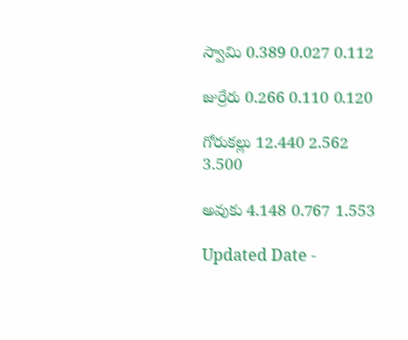స్వామి 0.389 0.027 0.112

జుర్రేరు 0.266 0.110 0.120

గోరుకల్లు 12.440 2.562 3.500

అవుకు 4.148 0.767 1.553

Updated Date -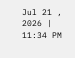Jul 21 , 2026 | 11:34 PM